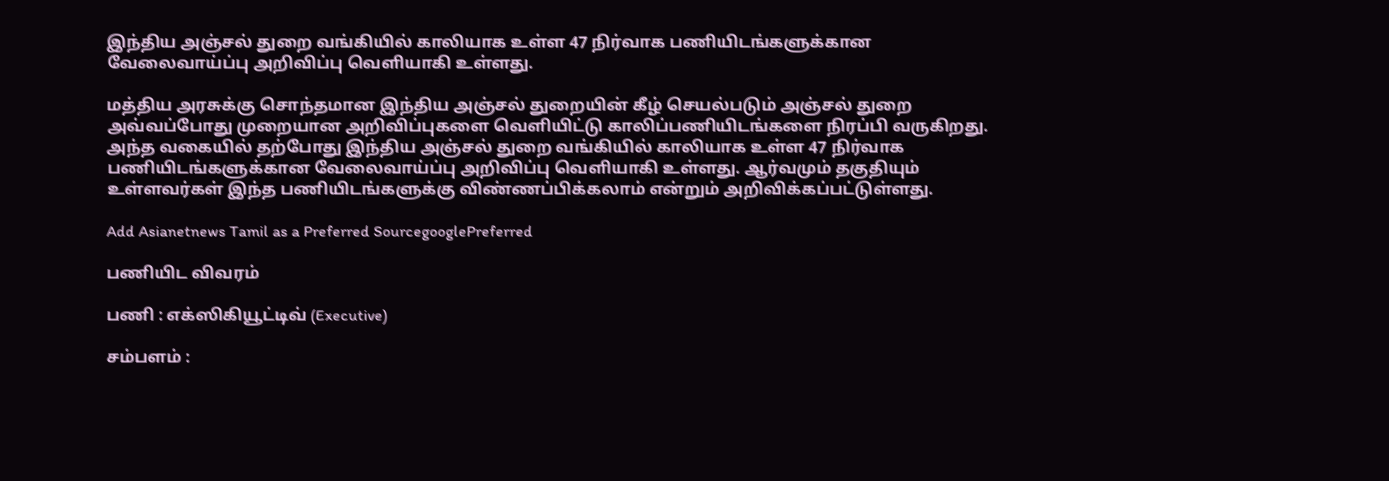இந்திய அஞ்சல் துறை வங்கியில் காலியாக உள்ள 47 நிர்வாக பணியிடங்களுக்கான வேலைவாய்ப்பு அறிவிப்பு வெளியாகி உள்ளது.

மத்திய அரசுக்கு சொந்தமான இந்திய அஞ்சல் துறையின் கீழ் செயல்படும் அஞ்சல் துறை அவ்வப்போது முறையான அறிவிப்புகளை வெளியிட்டு காலிப்பணியிடங்களை நிரப்பி வருகிறது. அந்த வகையில் தற்போது இந்திய அஞ்சல் துறை வங்கியில் காலியாக உள்ள 47 நிர்வாக பணியிடங்களுக்கான வேலைவாய்ப்பு அறிவிப்பு வெளியாகி உள்ளது. ஆர்வமும் தகுதியும் உள்ளவர்கள் இந்த பணியிடங்களுக்கு விண்ணப்பிக்கலாம் என்றும் அறிவிக்கப்பட்டுள்ளது.

Add Asianetnews Tamil as a Preferred SourcegooglePreferred

பணியிட விவரம்

பணி : எக்ஸிகியூட்டிவ் (Executive)

சம்பளம் :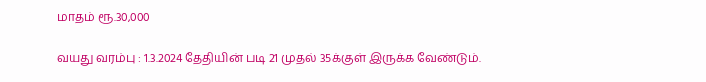மாதம் ரூ.30,000

வயது வரம்பு : 1.3.2024 தேதியின் படி 21 முதல் 35க்குள் இருக்க வேண்டும்.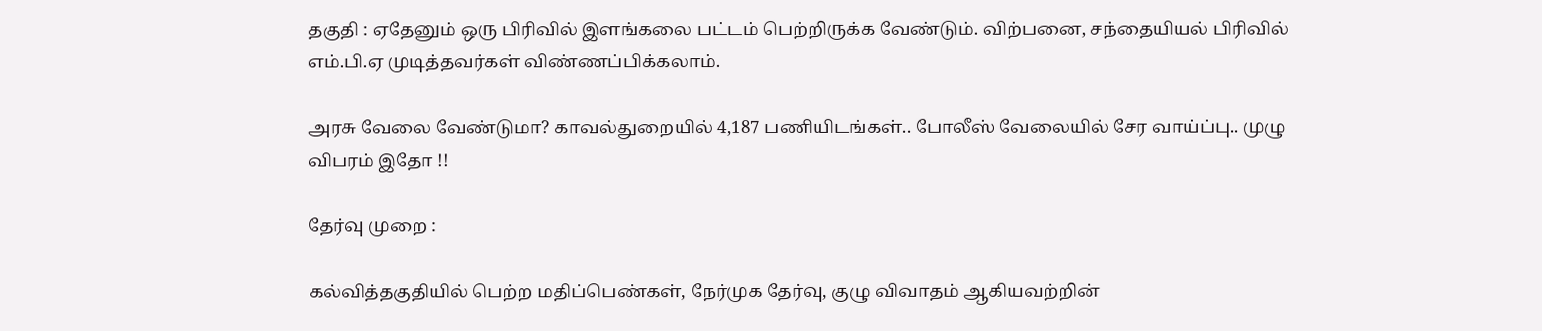தகுதி : ஏதேனும் ஒரு பிரிவில் இளங்கலை பட்டம் பெற்றிருக்க வேண்டும். விற்பனை, சந்தையியல் பிரிவில் எம்.பி.ஏ முடித்தவர்கள் விண்ணப்பிக்கலாம்.

அரசு வேலை வேண்டுமா? காவல்துறையில் 4,187 பணியிடங்கள்.. போலீஸ் வேலையில் சேர வாய்ப்பு.. முழு விபரம் இதோ !!

தேர்வு முறை :

கல்வித்தகுதியில் பெற்ற மதிப்பெண்கள், நேர்முக தேர்வு, குழு விவாதம் ஆகியவற்றின்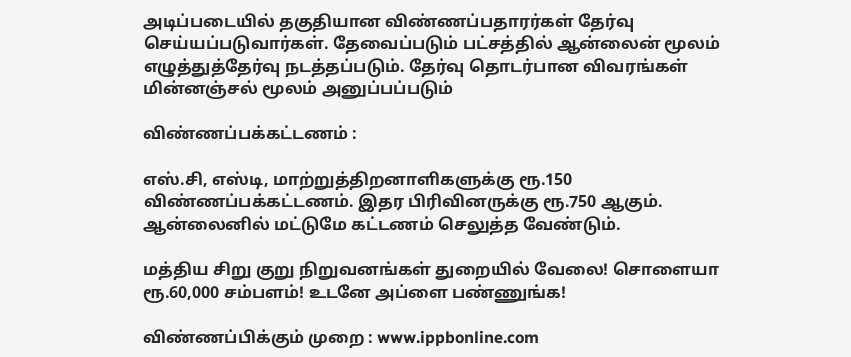அடிப்படையில் தகுதியான விண்ணப்பதாரர்கள் தேர்வு செய்யப்படுவார்கள். தேவைப்படும் பட்சத்தில் ஆன்லைன் மூலம் எழுத்துத்தேர்வு நடத்தப்படும். தேர்வு தொடர்பான விவரங்கள் மின்னஞ்சல் மூலம் அனுப்பப்படும்

விண்ணப்பக்கட்டணம் :

எஸ்.சி, எஸ்டி, மாற்றுத்திறனாளிகளுக்கு ரூ.150 விண்ணப்பக்கட்டணம். இதர பிரிவினருக்கு ரூ.750 ஆகும். ஆன்லைனில் மட்டுமே கட்டணம் செலுத்த வேண்டும்.

மத்திய சிறு குறு நிறுவனங்கள் துறையில் வேலை! சொளையா ரூ.60,000 சம்பளம்! உடனே அப்ளை பண்ணுங்க!

விண்ணப்பிக்கும் முறை : www.ippbonline.com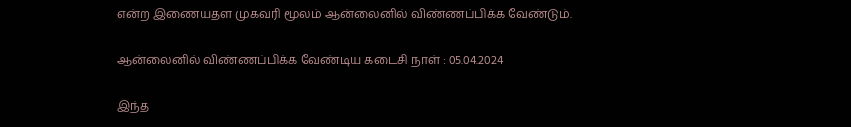என்ற இணையதள முகவரி மூலம் ஆன்லைனில் விண்ணப்பிக்க வேண்டும்.

ஆன்லைனில் விண்ணப்பிக்க வேண்டிய கடைசி நாள் : 05.04.2024

இந்த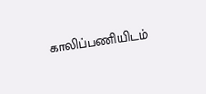காலிப்பணியிடம்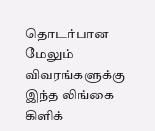தொடர்பான மேலும் விவரங்களுக்கு இந்த லிங்கை கிளிக்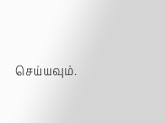செய்யவும்.